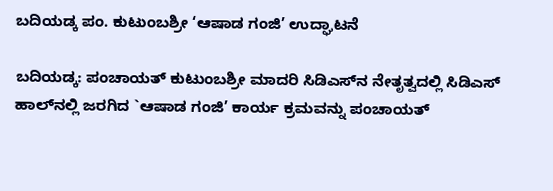ಬದಿಯಡ್ಕ ಪಂ. ಕುಟುಂಬಶ್ರೀ ‘ಆಷಾಡ ಗಂಜಿ’ ಉದ್ಘಾಟನೆ

ಬದಿಯಡ್ಕ: ಪಂಚಾಯತ್ ಕುಟುಂಬಶ್ರೀ ಮಾದರಿ ಸಿಡಿಎಸ್‌ನ ನೇತೃತ್ವದಲ್ಲಿ ಸಿಡಿಎಸ್ ಹಾಲ್‌ನಲ್ಲಿ ಜರಗಿದ `ಆಷಾಡ ಗಂಜಿ’ ಕಾರ್ಯ ಕ್ರಮವನ್ನು ಪಂಚಾಯತ್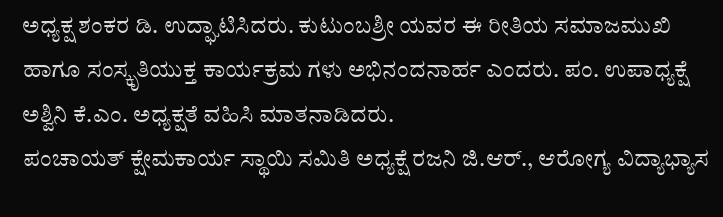ಅಧ್ಯಕ್ಷ ಶಂಕರ ಡಿ. ಉದ್ಘಾಟಿಸಿದರು. ಕುಟುಂಬಶ್ರೀ ಯವರ ಈ ರೀತಿಯ ಸಮಾಜಮುಖಿ ಹಾಗೂ ಸಂಸ್ಕೃತಿಯುಕ್ತ ಕಾರ್ಯಕ್ರಮ ಗಳು ಅಭಿನಂದನಾರ್ಹ ಎಂದರು. ಪಂ. ಉಪಾಧ್ಯಕ್ಷೆ ಅಶ್ವಿನಿ ಕೆ.ಎಂ. ಅಧ್ಯಕ್ಷತೆ ವಹಿಸಿ ಮಾತನಾಡಿದರು.
ಪಂಚಾಯತ್ ಕ್ಷೇಮಕಾರ್ಯ ಸ್ಥಾಯಿ ಸಮಿತಿ ಅಧ್ಯಕ್ಷೆ ರಜನಿ ಜಿ.ಆರ್., ಆರೋಗ್ಯ ವಿದ್ಯಾಭ್ಯಾಸ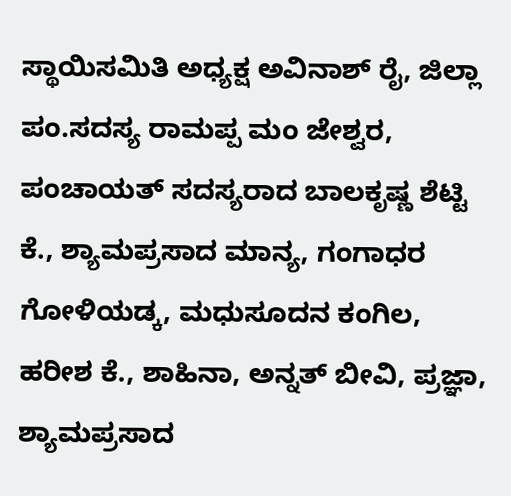ಸ್ಥಾಯಿಸಮಿತಿ ಅಧ್ಯಕ್ಷ ಅವಿನಾಶ್ ರೈ, ಜಿಲ್ಲಾ ಪಂ.ಸದಸ್ಯ ರಾಮಪ್ಪ ಮಂ ಜೇಶ್ವರ, ಪಂಚಾಯತ್ ಸದಸ್ಯರಾದ ಬಾಲಕೃಷ್ಣ ಶೆಟ್ಟಿ ಕೆ., ಶ್ಯಾಮಪ್ರಸಾದ ಮಾನ್ಯ, ಗಂಗಾಧರ ಗೋಳಿಯಡ್ಕ, ಮಧುಸೂದನ ಕಂಗಿಲ, ಹರೀಶ ಕೆ., ಶಾಹಿನಾ, ಅನ್ನತ್ ಬೀವಿ, ಪ್ರಜ್ಞಾ, ಶ್ಯಾಮಪ್ರಸಾದ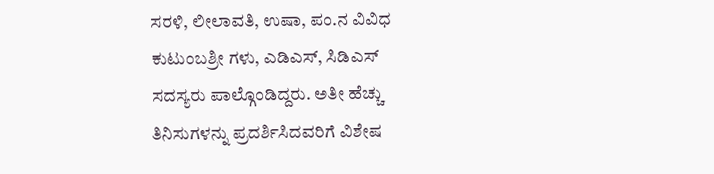ಸರಳಿ, ಲೀಲಾವತಿ, ಉಷಾ, ಪಂ.ನ ವಿವಿಧ ಕುಟುಂಬಶ್ರೀ ಗಳು, ಎಡಿಎಸ್, ಸಿಡಿಎಸ್ ಸದಸ್ಯರು ಪಾಲ್ಗೊಂಡಿದ್ದರು. ಅತೀ ಹೆಚ್ಚು ತಿನಿಸುಗಳನ್ನು ಪ್ರದರ್ಶಿಸಿದವರಿಗೆ ವಿಶೇಷ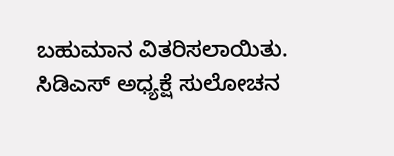ಬಹುಮಾನ ವಿತರಿಸಲಾಯಿತು. ಸಿಡಿಎಸ್ ಅಧ್ಯಕ್ಷೆ ಸುಲೋಚನ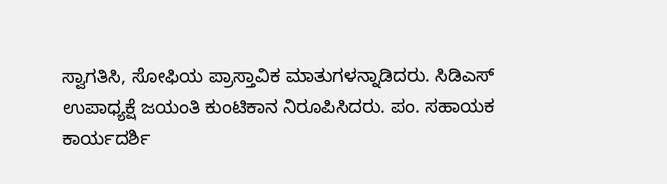ಸ್ವಾಗತಿಸಿ, ಸೋಫಿಯ ಪ್ರಾಸ್ತಾವಿಕ ಮಾತುಗಳನ್ನಾಡಿದರು. ಸಿಡಿಎಸ್ ಉಪಾಧ್ಯಕ್ಷೆ ಜಯಂತಿ ಕುಂಟಿಕಾನ ನಿರೂಪಿಸಿದರು. ಪಂ. ಸಹಾಯಕ ಕಾರ್ಯದರ್ಶಿ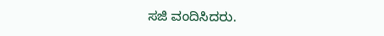ಸಜಿ ವಂದಿಸಿದರು.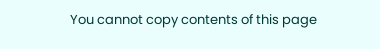You cannot copy contents of this page